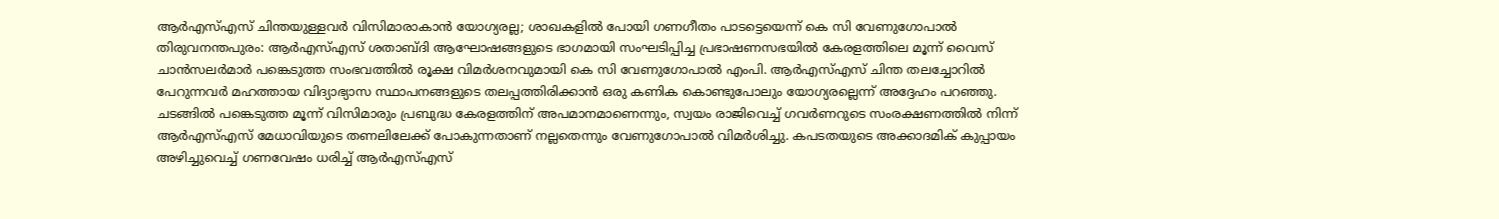ആർഎസ്എസ് ചിന്തയുള്ളവർ വിസിമാരാകാൻ യോഗ്യരല്ല; ശാഖകളിൽ പോയി ഗണഗീതം പാടട്ടെയെന്ന് കെ സി വേണുഗോപാൽ
തിരുവനന്തപുരം: ആർഎസ്എസ് ശതാബ്ദി ആഘോഷങ്ങളുടെ ഭാഗമായി സംഘടിപ്പിച്ച പ്രഭാഷണസഭയിൽ കേരളത്തിലെ മൂന്ന് വൈസ് ചാൻസലർമാർ പങ്കെടുത്ത സംഭവത്തിൽ രൂക്ഷ വിമർശനവുമായി കെ സി വേണുഗോപാൽ എംപി. ആർഎസ്എസ് ചിന്ത തലച്ചോറിൽ പേറുന്നവർ മഹത്തായ വിദ്യാഭ്യാസ സ്ഥാപനങ്ങളുടെ തലപ്പത്തിരിക്കാൻ ഒരു കണിക കൊണ്ടുപോലും യോഗ്യരല്ലെന്ന് അദ്ദേഹം പറഞ്ഞു.
ചടങ്ങിൽ പങ്കെടുത്ത മൂന്ന് വിസിമാരും പ്രബുദ്ധ കേരളത്തിന് അപമാനമാണെന്നും, സ്വയം രാജിവെച്ച് ഗവർണറുടെ സംരക്ഷണത്തിൽ നിന്ന് ആർഎസ്എസ് മേധാവിയുടെ തണലിലേക്ക് പോകുന്നതാണ് നല്ലതെന്നും വേണുഗോപാൽ വിമർശിച്ചു. കപടതയുടെ അക്കാദമിക് കുപ്പായം അഴിച്ചുവെച്ച് ഗണവേഷം ധരിച്ച് ആർഎസ്എസ്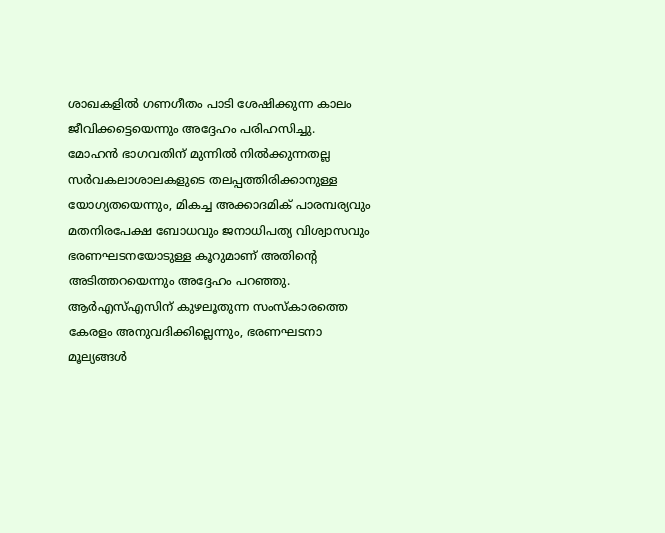ശാഖകളിൽ ഗണഗീതം പാടി ശേഷിക്കുന്ന കാലം ജീവിക്കട്ടെയെന്നും അദ്ദേഹം പരിഹസിച്ചു.
മോഹൻ ഭാഗവതിന് മുന്നിൽ നിൽക്കുന്നതല്ല സർവകലാശാലകളുടെ തലപ്പത്തിരിക്കാനുള്ള യോഗ്യതയെന്നും, മികച്ച അക്കാദമിക് പാരമ്പര്യവും മതനിരപേക്ഷ ബോധവും ജനാധിപത്യ വിശ്വാസവും ഭരണഘടനയോടുള്ള കൂറുമാണ് അതിന്റെ അടിത്തറയെന്നും അദ്ദേഹം പറഞ്ഞു. ആർഎസ്എസിന് കുഴലൂതുന്ന സംസ്കാരത്തെ കേരളം അനുവദിക്കില്ലെന്നും, ഭരണഘടനാ മൂല്യങ്ങൾ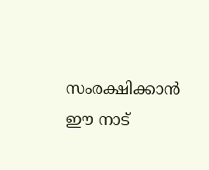സംരക്ഷിക്കാൻ ഈ നാട്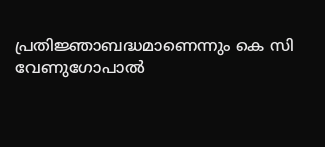പ്രതിജ്ഞാബദ്ധമാണെന്നും കെ സി വേണുഗോപാൽ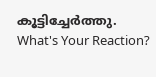കൂട്ടിച്ചേർത്തു.
What's Your Reaction?